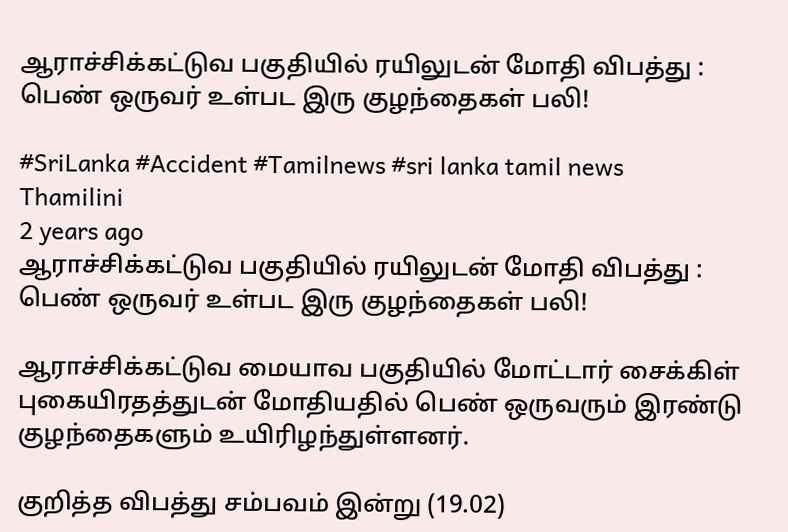ஆராச்சிக்கட்டுவ பகுதியில் ரயிலுடன் மோதி விபத்து : பெண் ஒருவர் உள்பட இரு குழந்தைகள் பலி!

#SriLanka #Accident #Tamilnews #sri lanka tamil news
Thamilini
2 years ago
ஆராச்சிக்கட்டுவ பகுதியில் ரயிலுடன் மோதி விபத்து : பெண் ஒருவர் உள்பட இரு குழந்தைகள் பலி!

ஆராச்சிக்கட்டுவ மையாவ பகுதியில் மோட்டார் சைக்கிள் புகையிரதத்துடன் மோதியதில் பெண் ஒருவரும் இரண்டு குழந்தைகளும் உயிரிழந்துள்ளனர்.

குறித்த விபத்து சம்பவம் இன்று (19.02)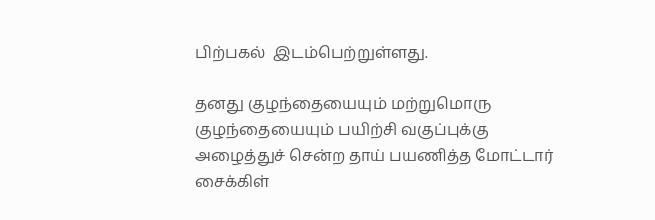பிற்பகல்  இடம்பெற்றுள்ளது.

தனது குழந்தையையும் மற்றுமொரு குழந்தையையும் பயிற்சி வகுப்புக்கு அழைத்துச் சென்ற தாய் பயணித்த மோட்டார் சைக்கிள்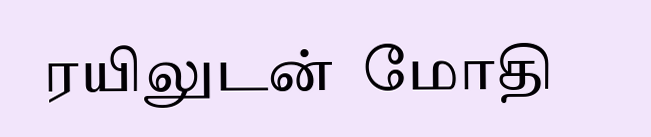ரயிலுடன்  மோதி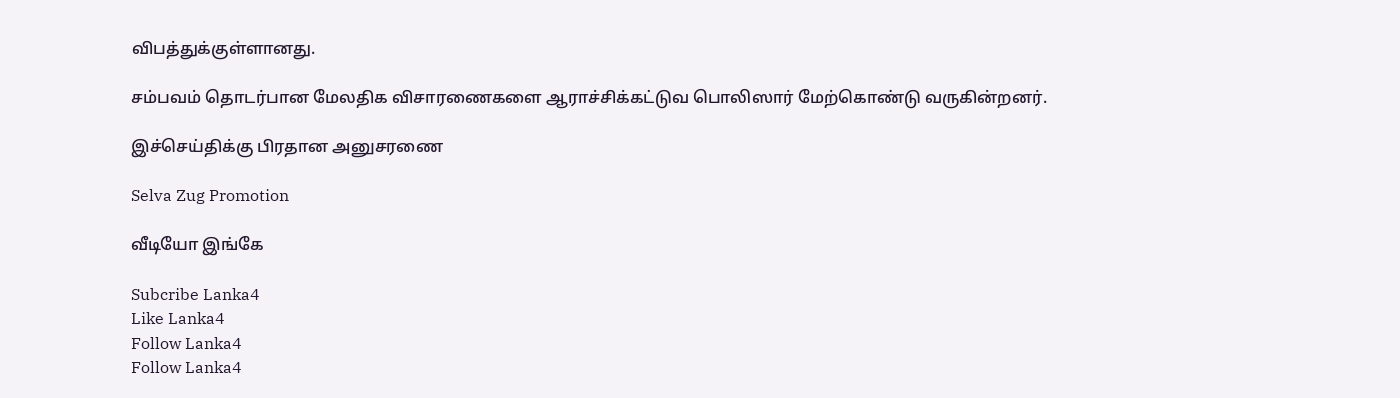விபத்துக்குள்ளானது.

சம்பவம் தொடர்பான மேலதிக விசாரணைகளை ஆராச்சிக்கட்டுவ பொலிஸார் மேற்கொண்டு வருகின்றனர்.

இச்செய்திக்கு பிரதான அனுசரணை

Selva Zug Promotion

வீடியோ இங்கே

Subcribe Lanka4
Like Lanka4
Follow Lanka4
Follow Lanka4